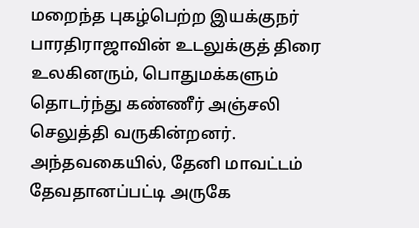மறைந்த புகழ்பெற்ற இயக்குநர் பாரதிராஜாவின் உடலுக்குத் திரை உலகினரும், பொதுமக்களும் தொடர்ந்து கண்ணீர் அஞ்சலி செலுத்தி வருகின்றனர். அந்தவகையில், தேனி மாவட்டம் தேவதானப்பட்டி அருகே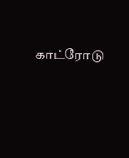காட்ரோடு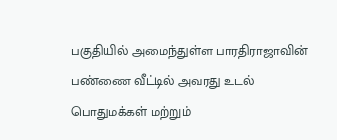பகுதியில் அமைந்துள்ள பாரதிராஜாவின் பண்ணை வீட்டில் அவரது உடல் பொதுமக்கள் மற்றும்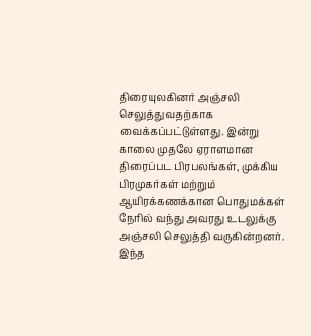திரையுலகினர் அஞ்சலி செலுத்துவதற்காக வைக்கப்பட்டுள்ளது. இன்று காலை முதலே ஏராளமான திரைப்பட பிரபலங்கள், முக்கிய பிரமுகர்கள் மற்றும் ஆயிரக்கணக்கான பொதுமக்கள் நேரில் வந்து அவரது உடலுக்கு அஞ்சலி செலுத்தி வருகின்றனர்.
இந்த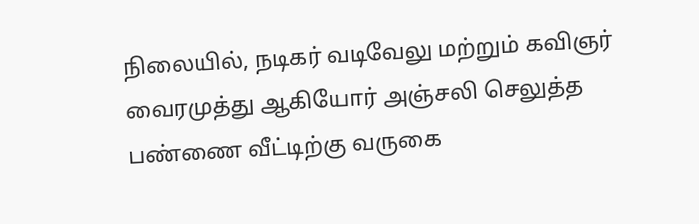நிலையில், நடிகர் வடிவேலு மற்றும் கவிஞர் வைரமுத்து ஆகியோர் அஞ்சலி செலுத்த பண்ணை வீட்டிற்கு வருகை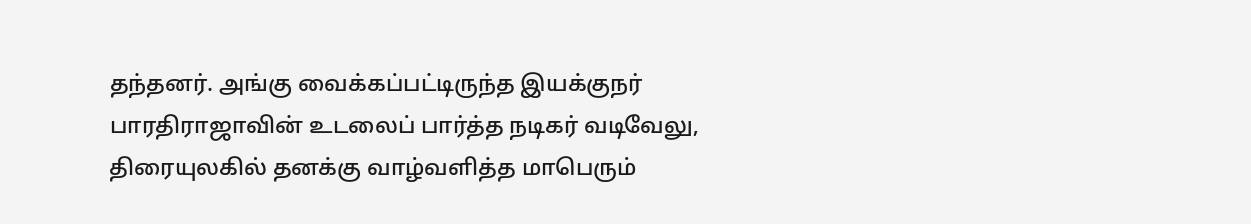தந்தனர். அங்கு வைக்கப்பட்டிருந்த இயக்குநர் பாரதிராஜாவின் உடலைப் பார்த்த நடிகர் வடிவேலு, திரையுலகில் தனக்கு வாழ்வளித்த மாபெரும்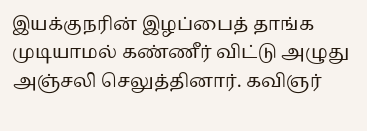இயக்குநரின் இழப்பைத் தாங்க முடியாமல் கண்ணீர் விட்டு அழுது அஞ்சலி செலுத்தினார். கவிஞர்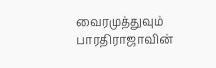வைரமுத்துவும் பாரதிராஜாவின்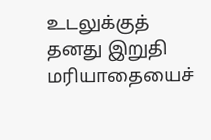உடலுக்குத் தனது இறுதி மரியாதையைச்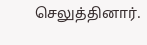செலுத்தினார்.